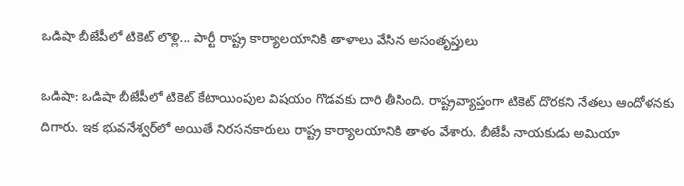ఒడిషా బీజేపీలో టికెట్ లొళ్లి... పార్టీ రాష్ట్ర కార్యాలయానికి తాళాలు వేసిన అసంతృప్తులు

ఒడిషా: ఒడిషా బీజేపీలో టికెట్ కేటాయింపుల విషయం గొడవకు దారి తీసింది. రాష్ట్రవ్యాప్తంగా టికెట్ దొరకని నేతలు ఆందోళనకు దిగారు. ఇక భువనేశ్వర్‌లో అయితే నిరసనకారులు రాష్ట్ర కార్యాలయానికి తాళం వేశారు. బీజేపీ నాయకుడు అమియా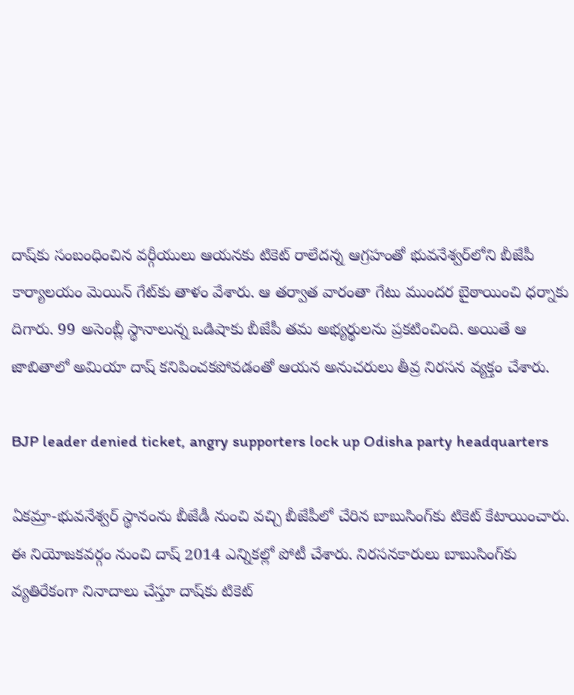దాష్‌కు సంబంధించిన వర్గీయులు ఆయనకు టికెట్ రాలేదన్న ఆగ్రహంతో భువనేశ్వర్‌లోని బీజేపీ కార్యాలయం మెయిన్ గేట్‌కు తాళం వేశారు. ఆ తర్వాత వారంతా గేటు ముందర బైఠాయించి ధర్నాకు దిగారు. 99 అసెంబ్లీ స్థానాలున్న ఒడిషాకు బీజేపీ తమ అభ్యర్థులను ప్రకటించింది. అయితే ఆ జాబితాలో అమియా దాష్ కనిపించకపోవడంతో ఆయన అనుచరులు తీవ్ర నిరసన వ్యక్తం చేశారు.

BJP leader denied ticket, angry supporters lock up Odisha party headquarters

ఏకమ్రా-భువనేశ్వర్ స్థానంను బీజేడీ నుంచి వచ్చి బీజేపీలో చేరిన బాబుసింగ్‌కు టికెట్ కేటాయించారు. ఈ నియోజకవర్గం నుంచి దాష్ 2014 ఎన్నికల్లో పోటీ చేశారు. నిరసనకారులు బాబుసింగ్‌కు వ్యతిరేకంగా నినాదాలు చేస్తూ దాష్‌కు టికెట్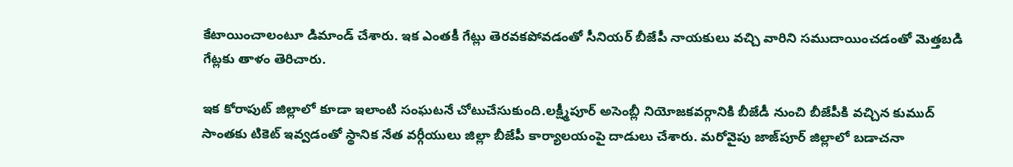కేటాయించాలంటూ డిమాండ్ చేశారు. ఇక ఎంతకీ గేట్లు తెరవకపోవడంతో సీనియర్ బీజేపీ నాయకులు వచ్చి వారిని సముదాయించడంతో మెత్తబడి గేట్లకు తాళం తెరిచారు.

ఇక కోరాపుట్ జిల్లాలో కూడా ఇలాంటి సంఘటనే చోటుచేసుకుంది.లక్ష్మీపూర్‌ అసెంబ్లీ నియోజకవర్గానికి బీజేడీ నుంచి బీజేపీకి వచ్చిన కుముద్ సాంతకు టికెట్ ఇవ్వడంతో స్థానిక నేత వర్గీయులు జిల్లా బీజేపీ కార్యాలయంపై దాడులు చేశారు. మరోవైపు జాజ్‌పూర్ జిల్లాలో బడాచనా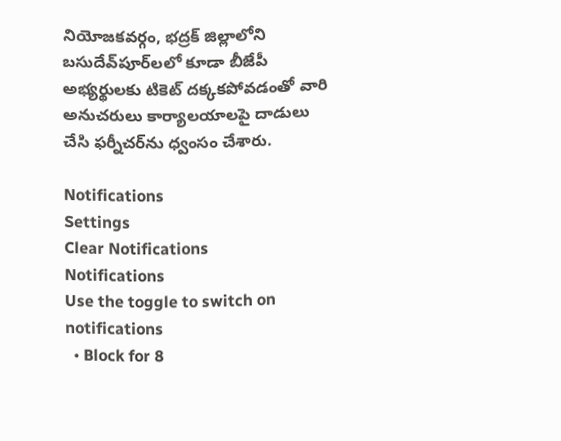నియోజకవర్గం, భద్రక్ జిల్లాలోని బసుదేవ్‌పూర్‌లలో కూడా బీజేపీ అభ్యర్థులకు టికెట్ దక్కకపోవడంతో వారి అనుచరులు కార్యాలయాలపై దాడులు చేసి ఫర్నీచర్‌ను ధ్వంసం చేశారు.

Notifications
Settings
Clear Notifications
Notifications
Use the toggle to switch on notifications
  • Block for 8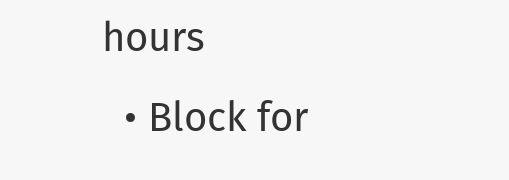hours
  • Block for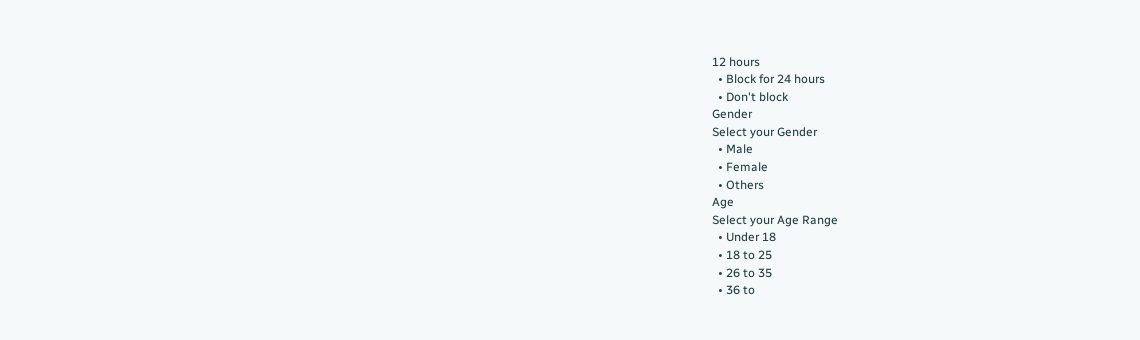12 hours
  • Block for 24 hours
  • Don't block
Gender
Select your Gender
  • Male
  • Female
  • Others
Age
Select your Age Range
  • Under 18
  • 18 to 25
  • 26 to 35
  • 36 to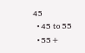45
  • 45 to 55
  • 55+